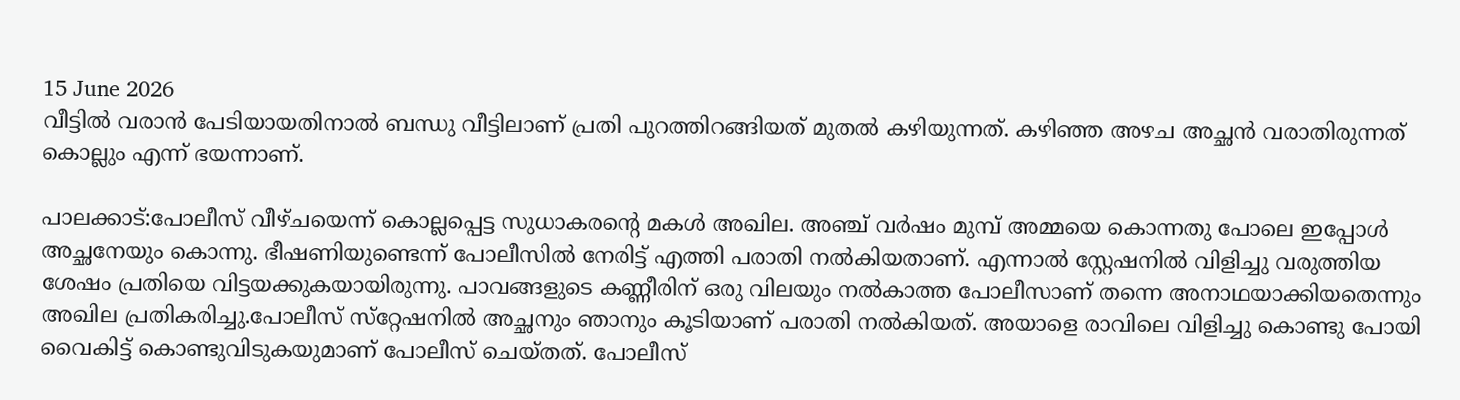15 June 2026
വീട്ടില്‍ വരാന്‍ പേടിയായതിനാല്‍ ബന്ധു വീട്ടിലാണ് പ്രതി പുറത്തിറങ്ങിയത് മുതല്‍ കഴിയുന്നത്. കഴിഞ്ഞ അഴച അച്ഛന്‍ വരാതിരുന്നത് കൊല്ലും എന്ന് ഭയന്നാണ്.

പാലക്കാട്:പോലീസ് വീഴ്ചയെന്ന് കൊല്ലപ്പെട്ട സുധാകരന്റെ മകള്‍ അഖില. അഞ്ച് വര്‍ഷം മുമ്പ് അമ്മയെ കൊന്നതു പോലെ ഇപ്പോള്‍ അച്ഛനേയും കൊന്നു. ഭീഷണിയുണ്ടെന്ന് പോലീസില്‍ നേരിട്ട് എത്തി പരാതി നല്‍കിയതാണ്. എന്നാല്‍ സ്റ്റേഷനില്‍ വിളിച്ചു വരുത്തിയ ശേഷം പ്രതിയെ വിട്ടയക്കുകയായിരുന്നു. പാവങ്ങളുടെ കണ്ണീരിന് ഒരു വിലയും നല്‍കാത്ത പോലീസാണ് തന്നെ അനാഥയാക്കിയതെന്നും അഖില പ്രതികരിച്ചു.പോലീസ് സ്‌റ്റേഷനില്‍ അച്ഛനും ഞാനും കൂടിയാണ് പരാതി നല്‍കിയത്. അയാളെ രാവിലെ വിളിച്ചു കൊണ്ടു പോയി വൈകിട്ട് കൊണ്ടുവിടുകയുമാണ് പോലീസ് ചെയ്തത്. പോലീസ്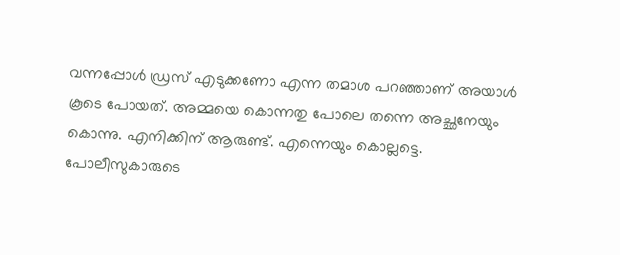വന്നപ്പോള്‍ ഡ്രസ് എടുക്കണോ എന്ന തമാശ പറഞ്ഞാണ് അയാള്‍ കൂടെ പോയത്. അമ്മയെ കൊന്നതു പോലെ തന്നെ അച്ഛനേയും കൊന്നു. എനിക്കിന് ആരുണ്ട്. എന്നെയും കൊല്ലട്ടെ. പോലീസുകാരുടെ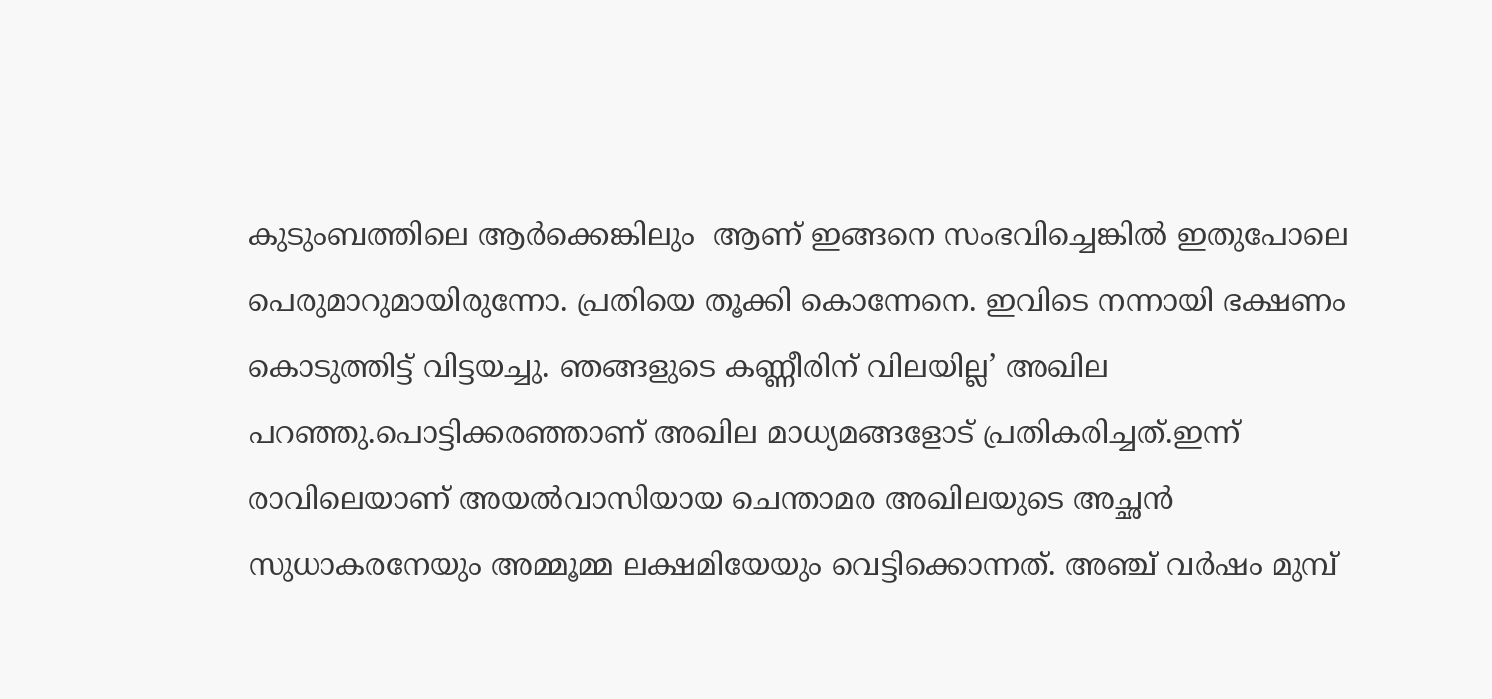കുടുംബത്തിലെ ആര്‍ക്കെങ്കിലും  ആണ് ഇങ്ങനെ സംഭവിച്ചെങ്കില്‍ ഇതുപോലെ പെരുമാറുമായിരുന്നോ. പ്രതിയെ തൂക്കി കൊന്നേനെ. ഇവിടെ നന്നായി ഭക്ഷണം കൊടുത്തിട്ട് വിട്ടയച്ചു. ഞങ്ങളുടെ കണ്ണീരിന് വിലയില്ല’ അഖില പറഞ്ഞു.പൊട്ടിക്കരഞ്ഞാണ് അഖില മാധ്യമങ്ങളോട് പ്രതികരിച്ചത്.ഇന്ന് രാവിലെയാണ് അയല്‍വാസിയായ ചെന്താമര അഖിലയുടെ അച്ഛന്‍ സുധാകരനേയും അമ്മൂമ്മ ലക്ഷമിയേയും വെട്ടിക്കൊന്നത്. അഞ്ച് വര്‍ഷം മുമ്പ്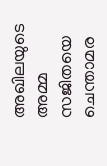അഖിലയുടെ അമ്മ സജിതയെ ചെന്താമര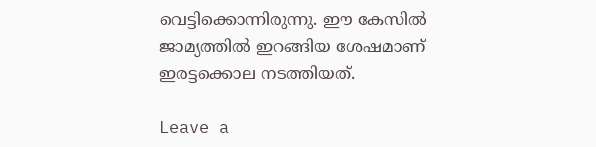വെട്ടിക്കൊന്നിരുന്നു. ഈ കേസില്‍ ജാമ്യത്തില്‍ ഇറങ്ങിയ ശേഷമാണ്  ഇരട്ടക്കൊല നടത്തിയത്.

Leave a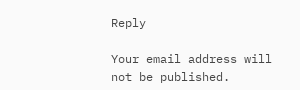Reply

Your email address will not be published.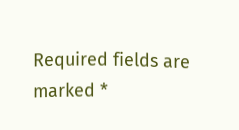Required fields are marked *